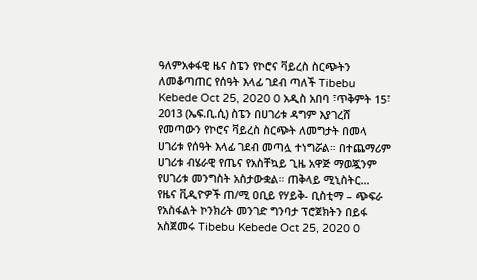ዓለምአቀፋዊ ዜና ስፔን የኮሮና ቫይረስ ስርጭትን ለመቆጣጠር የሰዓት እላፊ ገደብ ጣለች Tibebu Kebede Oct 25, 2020 0 አዲስ አበባ ፣ጥቅምት 15፣ 2013 (ኤፍ.ቢ.ሲ) ስፔን በሀገሪቱ ዳግም እያገረሸ የመጣውን የኮሮና ቫይረስ ስርጭት ለመግታት በመላ ሀገሪቱ የሰዓት እላፊ ገደብ መጣሏ ተነግሯል። በተጨማሪም ሀገሪቱ ብሄራዊ የጤና የአስቸኳይ ጊዜ አዋጅ ማወጇንም የሀገሪቱ መንግስት አስታውቋል። ጠቅላይ ሚኒስትር…
የዜና ቪዲዮዎች ጠ/ሚ ዐቢይ የሃይቅ- ቢስቲማ – ጭፍራ የአስፋልት ኮንክሪት መንገድ ግንባታ ፕሮጀክትን በይፋ አስጀመሩ Tibebu Kebede Oct 25, 2020 0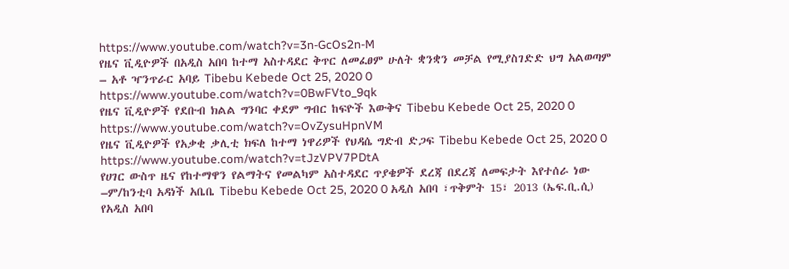https://www.youtube.com/watch?v=3n-GcOs2n-M
የዜና ቪዲዮዎች በአዲስ አበባ ከተማ አስተዳደር ቅጥር ለመፈፀም ሁለት ቋንቋን መቻል የሚያስገድድ ህግ አልወጣም – አቶ ዣንጥራር አባይ Tibebu Kebede Oct 25, 2020 0 https://www.youtube.com/watch?v=0BwFVto_9qk
የዜና ቪዲዮዎች የደቡብ ክልል ግንባር ቀደም ግብር ከፍዮች እውቅና Tibebu Kebede Oct 25, 2020 0 https://www.youtube.com/watch?v=OvZysuHpnVM
የዜና ቪዲዮዎች የአቃቂ ቃሊቲ ክፍለ ከተማ ነዋሪዎች የህዳሴ ግድብ ድጋፍ Tibebu Kebede Oct 25, 2020 0 https://www.youtube.com/watch?v=tJzVPV7PDtA
የሀገር ውስጥ ዜና የከተማዋን የልማትና የመልካም አስተዳደር ጥያቄዎች ደረጃ በደረጃ ለመፍታት እየተሰራ ነው –ም/ከንቲባ አዳነች አቤቤ Tibebu Kebede Oct 25, 2020 0 አዲስ አበባ ፣ጥቅምት 15፣ 2013 (ኤፍ.ቢ.ሲ) የአዲስ አበባ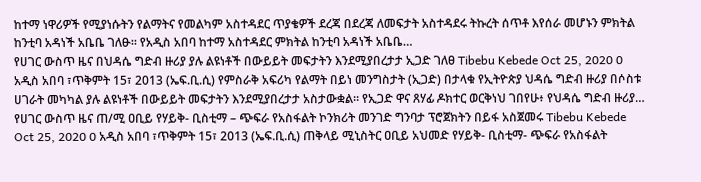ከተማ ነዋሪዎች የሚያነሱትን የልማትና የመልካም አስተዳደር ጥያቄዎች ደረጃ በደረጃ ለመፍታት አስተዳደሩ ትኩረት ሰጥቶ እየሰራ መሆኑን ምክትል ከንቲባ አዳነች አቤቤ ገለፁ። የአዲስ አበባ ከተማ አስተዳደር ምክትል ከንቲባ አዳነች አቤቤ…
የሀገር ውስጥ ዜና በህዳሴ ግድብ ዙሪያ ያሉ ልዩነቶች በውይይት መፍታትን እንደሚያበረታታ ኢጋድ ገለፀ Tibebu Kebede Oct 25, 2020 0 አዲስ አበባ ፣ጥቅምት 15፣ 2013 (ኤፍ.ቢ.ሲ) የምስራቅ አፍሪካ የልማት በይነ መንግስታት (ኢጋድ) በታላቁ የኢትዮጵያ ህዳሴ ግድብ ዙሪያ በሶስቱ ሀገራት መካካል ያሉ ልዩነቶች በውይይት መፍታትን እንደሚያበረታታ አስታውቋል። የኢጋድ ዋና ጸሃፊ ዶክተር ወርቅነህ ገበየሁ፥ የህዳሴ ግድብ ዙሪያ…
የሀገር ውስጥ ዜና ጠ/ሚ ዐቢይ የሃይቅ- ቢስቲማ – ጭፍራ የአስፋልት ኮንክሪት መንገድ ግንባታ ፕሮጀክትን በይፋ አስጀመሩ Tibebu Kebede Oct 25, 2020 0 አዲስ አበባ ፣ጥቅምት 15፣ 2013 (ኤፍ.ቢ.ሲ) ጠቅላይ ሚኒስትር ዐቢይ አህመድ የሃይቅ- ቢስቲማ- ጭፍራ የአስፋልት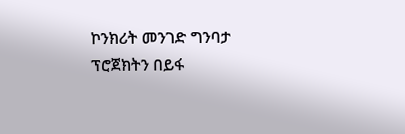ኮንክሪት መንገድ ግንባታ ፕሮጀክትን በይፋ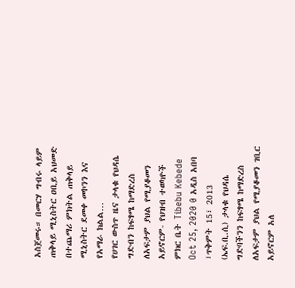አስጀመሩ። በመርሃ ግብሩ ላይም ጠቅላይ ሚኒስትር ዐቢይ አህመድ በተጨማሪ ምክትል ጠቅላይ ሚኒስትር ደመቀ መኮንን እና የአማራ ክልል…
የሀገር ውስጥ ዜና ታላቁ የህዳሴ ግድብን ከፍፃሜ ከማድረስ ለአፍታም ያህል የሚያቆመን አይኖርም- የህዝብ ተወካዮች ምክር ቤት Tibebu Kebede Oct 25, 2020 0 አዲስ አበባ ፣ጥቅምት 15፣ 2013 (ኤፍ.ቢ.ሲ) ታላቁ የህዳሴ ግድባችንን ከፍፃሜ ከማድረስ ለአፍታም ያህል የሚያቆመን ገቢር አይኖርም አለ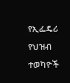የኢፌዴሪ የህዝብ ተወካዮች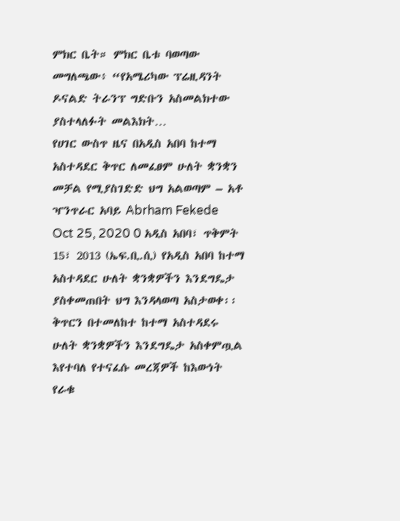ምክር ቤት። ምክር ቤቱ ባወጣው መግለጫው፥ “የአሜሪካው ፕሬዚዳንት ዶናልድ ትራንፕ ግድቡን አስመልክተው ያስተላለፉት መልእክት…
የሀገር ውስጥ ዜና በአዲስ አበባ ከተማ አስተዳደር ቅጥር ለመፈፀም ሁለት ቋንቋን መቻል የሚያስገድድ ህግ አልወጣም – አቶ ዣንጥራር አባይ Abrham Fekede Oct 25, 2020 0 አዲስ አበባ፣ ጥቅምት 15፣ 2013 (ኤፍ.ቢ.ሲ) የአዲስ አበባ ከተማ አስተዳደር ሁለት ቋንቋዎችን እንደግዴታ ያስቀመጠበት ህግ እንዳላወጣ አስታወቀ፡፡ ቅጥርን በተመለከተ ከተማ አስተዳደሩ ሁለት ቋንቋዎችን እንደግዴታ አስቀምጧል እየተባለ የተናፈሱ መረጃዎች ከእውነት የራቁ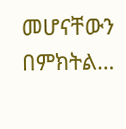መሆናቸውን በምክትል…